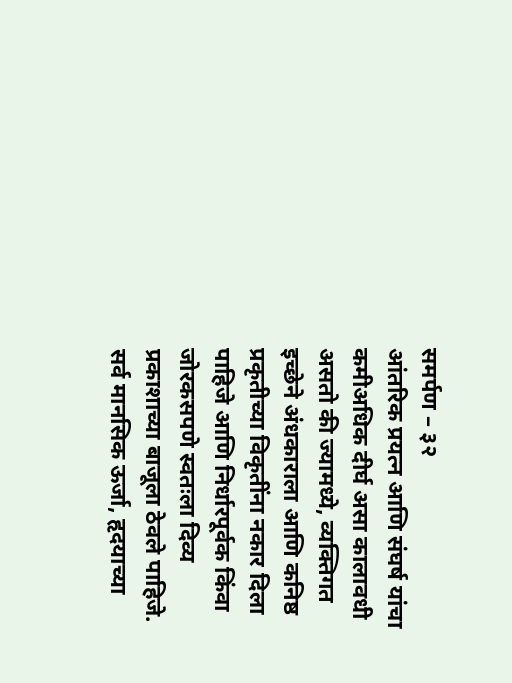समर्पण – ३२
आंतरिक प्रयत्न आणि संघर्ष यांचा कमीअधिक दीर्घ असा कालावधी असतो की ज्यामध्ये, व्यक्तिगत इच्छेने अंधकाराला आणि कनिष्ठ प्रकृतीच्या विकृतींना नकार दिला पाहिजे आणि निर्धारपूर्वक किंवा जोरकसपणे स्वतःला दिव्य प्रकाशाच्या बाजूला ठेवले पाहिजे. सर्व मानसिक ऊर्जा, हृदयाच्या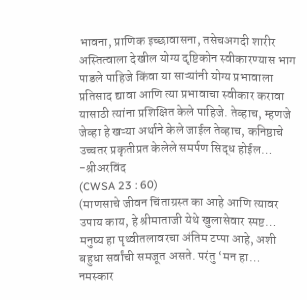भावना, प्राणिक इच्छावासना, तसेचअगदी शारीर अस्तित्वाला देखील योग्य दृष्टिकोन स्वीकारण्यास भाग पाडले पाहिजे किंवा या साऱ्यांनी योग्य प्रभावाला प्रतिसाद द्यावा आणि त्या प्रभावाचा स्वीकार करावा यासाठी त्यांना प्रशिक्षित केले पाहिजे. तेव्हाच, म्हणजे जेव्हा हे खऱ्या अर्थाने केले जाईल तेव्हाच, कनिष्ठाचे उच्चतर प्रकृतीप्रत केलेले समर्पण सिद्ध होईल…
-श्रीअरविंद
(CWSA 23 : 60)
(माणसाचे जीवन चिंताग्रस्त का आहे आणि त्यावर उपाय काय, हे श्रीमाताजी येथे खुलासेवार स्पष्ट…
मनुष्य हा पृथ्वीतलावरचा अंतिम टप्पा आहे, अशी बहुधा सर्वांची समजूत असते. परंतु ‘मन हा…
नमस्कार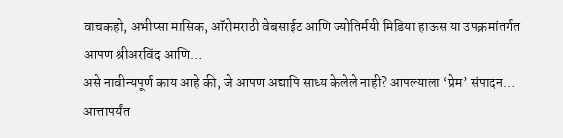वाचकहो, अभीप्सा मासिक, ऑरोमराठी वेबसाईट आणि ज्योतिर्मयी मिडिया हाऊस या उपक्रमांतर्गत आपण श्रीअरविंद आणि…
असे नावीन्यपूर्ण काय आहे की, जे आपण अद्यापि साध्य केलेले नाही? आपल्याला ‘प्रेम’ संपादन…
आत्तापर्यंत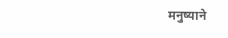मनुष्याने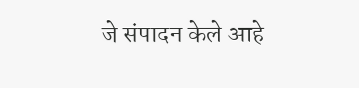जे संपादन केले आहे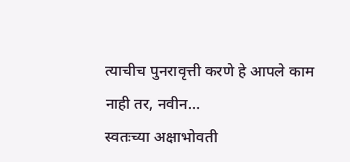त्याचीच पुनरावृत्ती करणे हे आपले काम नाही तर, नवीन…
स्वतःच्या अक्षाभोवती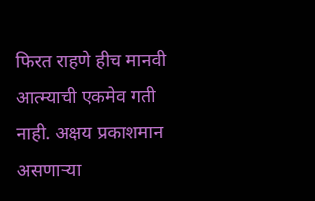फिरत राहणे हीच मानवी आत्म्याची एकमेव गती नाही. अक्षय प्रकाशमान असणाऱ्या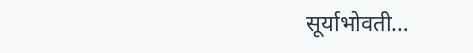सूर्याभोवती…